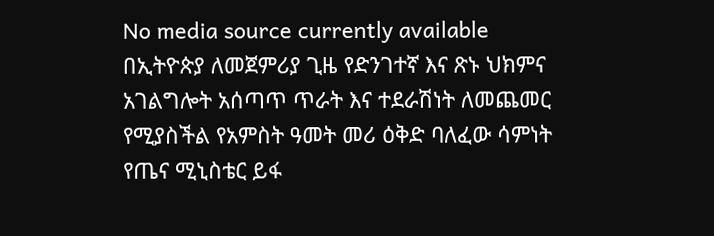No media source currently available
በኢትዮጵያ ለመጀምሪያ ጊዜ የድንገተኛ እና ጽኑ ህክምና አገልግሎት አሰጣጥ ጥራት እና ተደራሽነት ለመጨመር የሚያስችል የአምስት ዓመት መሪ ዕቅድ ባለፈው ሳምነት የጤና ሚኒስቴር ይፋ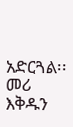አድርጓል፡፡ መሪ እቅዱን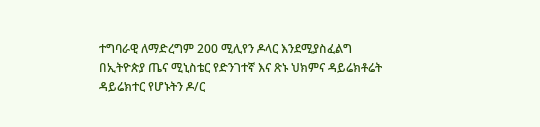ተግባራዊ ለማድረግም 200 ሚሊየን ዶላር እንደሚያስፈልግ በኢትዮጵያ ጤና ሚኒስቴር የድንገተኛ እና ጽኑ ህክምና ዳይሬክቶሬት ዳይሬክተር የሆኑትን ዶ/ር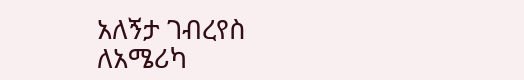አለኝታ ገብረየስ ለአሜሪካ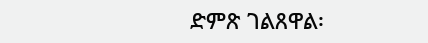ድምጽ ገልጸዋል፡